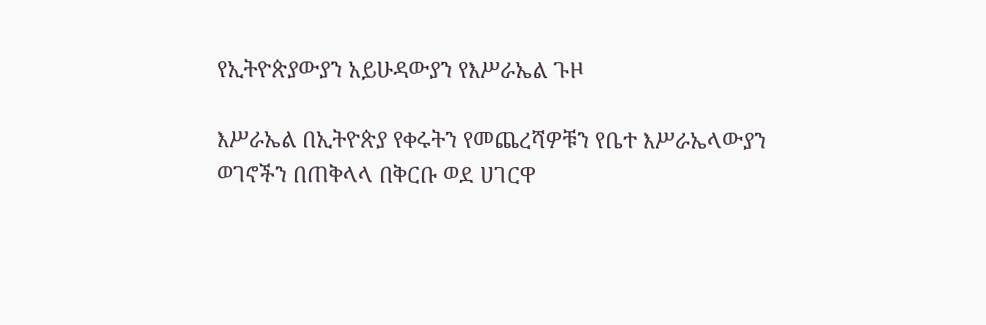የኢትዮጵያውያን አይሁዳውያን የእሥራኤል ጉዞ

እሥራኤል በኢትዮጵያ የቀሩትን የመጨረሻዎቹን የቤተ እሥራኤላውያን ወገኖችን በጠቅላላ በቅርቡ ወደ ሀገርዋ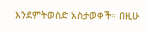እንደምትወስድ አስታወቀች። በዚሁ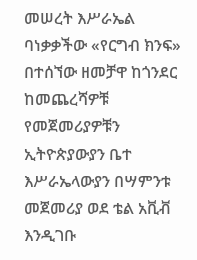መሠረት እሥራኤል ባነቃቃችው «የርግብ ክንፍ» በተሰኘው ዘመቻዋ ከጎንደር ከመጨረሻዎቹ የመጀመሪያዎቹን ኢትዮጵያውያን ቤተ እሥራኤላውያን በሣምንቱ መጀመሪያ ወደ ቴል አቪቭ እንዲገቡ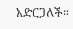አድርጋለች።